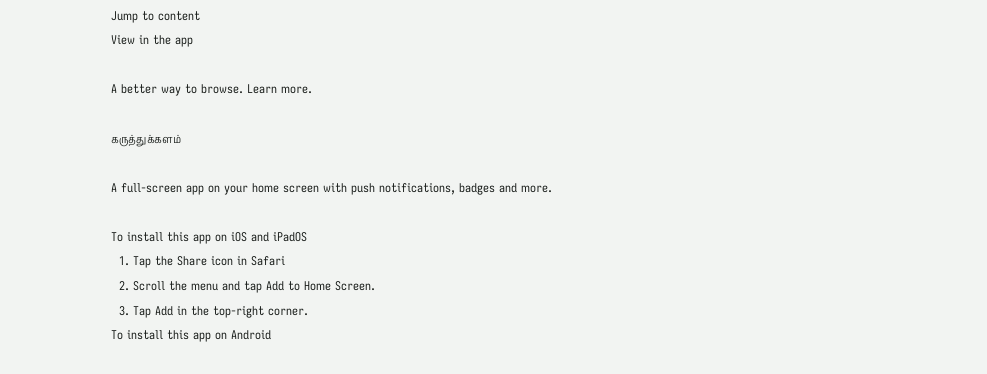Jump to content
View in the app

A better way to browse. Learn more.

கருத்துக்களம்

A full-screen app on your home screen with push notifications, badges and more.

To install this app on iOS and iPadOS
  1. Tap the Share icon in Safari
  2. Scroll the menu and tap Add to Home Screen.
  3. Tap Add in the top-right corner.
To install this app on Android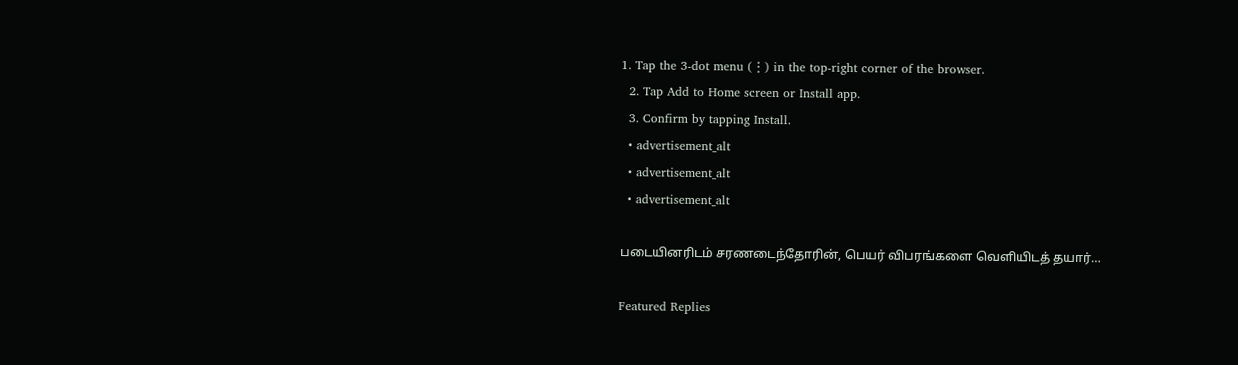1. Tap the 3-dot menu (⋮) in the top-right corner of the browser.
  2. Tap Add to Home screen or Install app.
  3. Confirm by tapping Install.
  • advertisement_alt
  • advertisement_alt
  • advertisement_alt

படையினரிடம் சரணடைந்தோரின், பெயர் விபரங்களை வெளியிடத் தயார்…

Featured Replies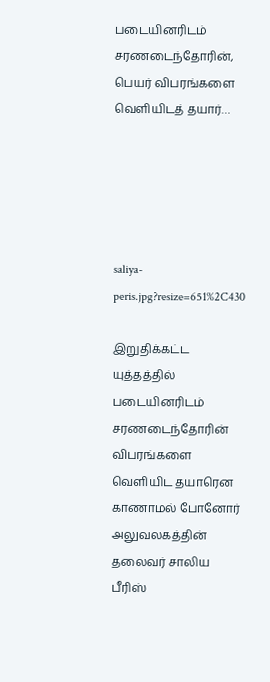படையினரிடம் சரணடைந்தோரின், பெயர் விபரங்களை வெளியிடத் தயார்…





saliya-peris.jpg?resize=651%2C430

இறுதிக்கட்ட யுத்தத்தில் படையினரிடம் சரணடைந்தோரின் விபரங்களை வெளியிட தயாரென காணாமல் போனோர் அலுவலகத்தின் தலைவர் சாலிய பீரிஸ்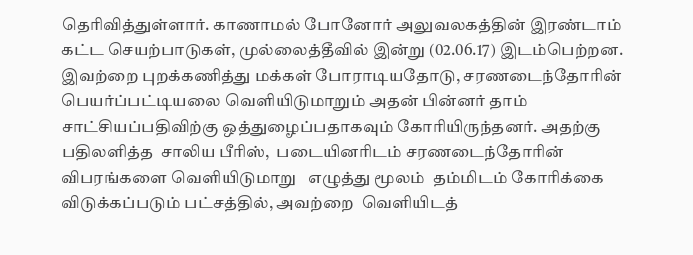தெரிவித்துள்ளார். காணாமல் போனோர் அலுவலகத்தின் இரண்டாம் கட்ட செயற்பாடுகள், முல்லைத்தீவில் இன்று (02.06.17) இடம்பெற்றன.  இவற்றை புறக்கணித்து மக்கள் போராடியதோடு, சரணடைந்தோரின் பெயர்ப்பட்டியலை வெளியிடுமாறும் அதன் பின்னர் தாம் சாட்சியப்பதிவிற்கு ஒத்துழைப்பதாகவும் கோரியிருந்தனர். அதற்கு பதிலளித்த  சாலிய பீரிஸ்,  படையினரிடம் சரணடைந்தோரின் விபரங்களை வெளியிடுமாறு   எழுத்து மூலம்  தம்மிடம் கோரிக்கை விடுக்கப்படும் பட்சத்தில், அவற்றை  வெளியிடத்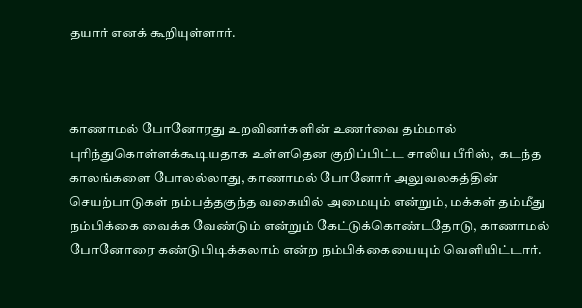தயார் எனக் கூறியுள்ளார்.



காணாமல் போனோரது உறவினர்களின் உணர்வை தம்மால் புரிந்துகொள்ளக்கூடியதாக உள்ளதென குறிப்பிட்ட சாலிய பீரிஸ்,  கடந்த காலங்களை போலல்லாது, காணாமல் போனோர் அலுவலகத்தின் செயற்பாடுகள் நம்பத்தகுந்த வகையில் அமையும் என்றும், மக்கள் தம்மீது நம்பிக்கை வைக்க வேண்டும் என்றும் கேட்டுக்கொண்டதோடு, காணாமல் போனோரை கண்டுபிடிக்கலாம் என்ற நம்பிக்கையையும் வெளியிட்டார்.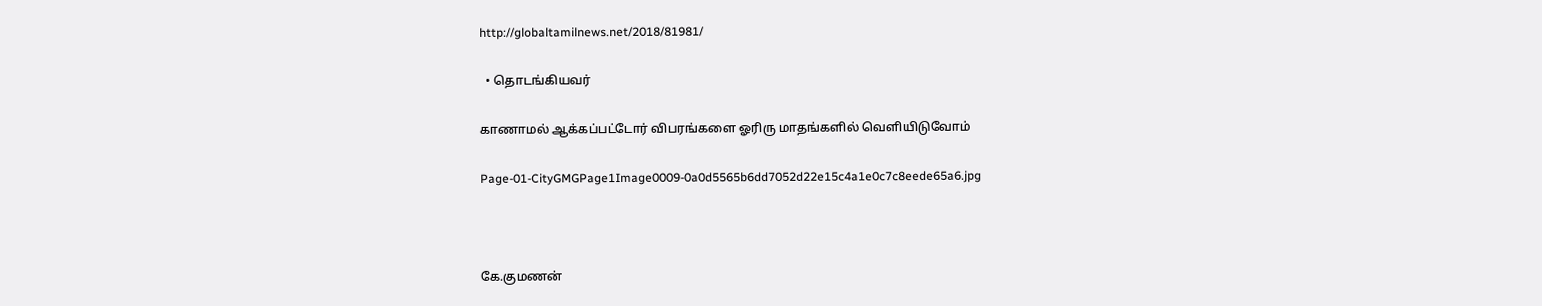http://globaltamilnews.net/2018/81981/

  • தொடங்கியவர்

காணாமல் ஆக்கப்பட்டோர் விபரங்களை ஓரிரு மாதங்களில் வெளியிடுவோம்

Page-01-CityGMGPage1Image0009-0a0d5565b6dd7052d22e15c4a1e0c7c8eede65a6.jpg



கே.குமணன்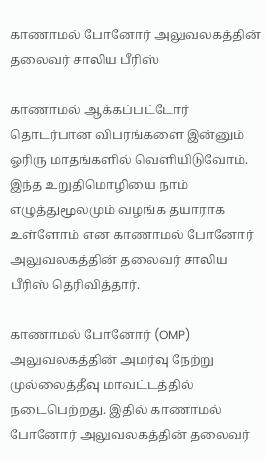காணாமல் போனோர் அலுவலகத்தின் தலைவர் சாலிய பீரிஸ்

காணாமல் ஆக்கப்பட்டோர் தொடர்பான விபரங்களை இன்னும் ஓரிரு மாதங்களில் வெளியிடுவோம். இந்த உறுதிமொழியை நாம் எழுத்துமூலமும் வழங்க தயாராக உள்ளோம் என காணாமல் போனோர் அலுவலகத்தின் தலைவர் சாலிய பீரிஸ் தெரிவித்தார்.

காணாமல் போனோர் (OMP) அலுவலகத்தின் அமர்வு நேற்று முல்லைத்தீவு மாவட்டத்தில் நடைபெற்றது. இதில் காணாமல் போனோர் அலுவலகத்தின் தலைவர்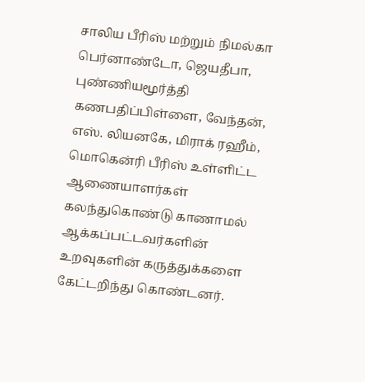சாலிய பீரிஸ் மற்றும் நிமல்கா பெர்னாண்டோ, ஜெயதீபா, புண்ணியமூர்த்தி கணபதிப்பிள்ளை, வேந்தன், எஸ். லியனகே, மிராக் ரஹீம், மொகென்ரி பீரிஸ் உள்ளிட்ட ஆணையாளர்கள் கலந்துகொண்டு காணாமல் ஆக்கப்பட்டவர்களின் உறவுகளின் கருத்துக்களை கேட்டறிந்து கொண்டனர்.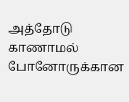அத்தோடு காணாமல் போனோருக்கான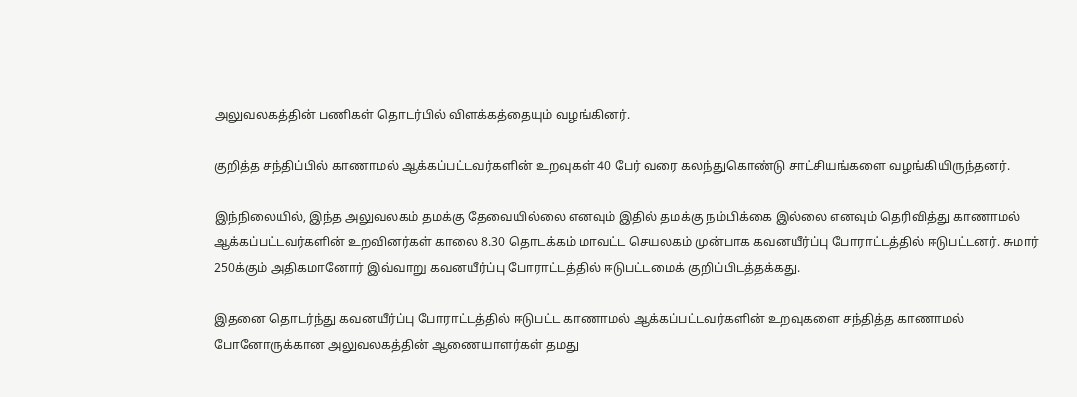அலுவலகத்தின் பணிகள் தொடர்பில் விளக்கத்தையும் வழங்கினர்.

குறித்த சந்திப்பில் காணாமல் ஆக்கப்பட்டவர்களின் உறவுகள் 40 பேர் வரை கலந்துகொண்டு சாட்சியங்களை வழங்கியிருந்தனர்.

இந்நிலையில், இந்த அலுவலகம் தமக்கு தேவையில்லை எனவும் இதில் தமக்கு நம்பிக்கை இல்லை எனவும் தெரிவித்து காணாமல் ஆக்கப்பட்டவர்களின் உறவினர்கள் காலை 8.30 தொடக்கம் மாவட்ட செயலகம் முன்பாக கவனயீர்ப்பு போராட்டத்தில் ஈடுபட்டனர். சுமார் 250க்கும் அதிகமானோர் இவ்வாறு கவனயீர்ப்பு போராட்டத்தில் ஈடுபட்டமைக் குறிப்பிடத்தக்கது.

இதனை தொடர்ந்து கவனயீர்ப்பு போராட்டத்தில் ஈடுபட்ட காணாமல் ஆக்கப்பட்டவர்களின் உறவுகளை சந்தித்த காணாமல் போனோருக்கான அலுவலகத்தின் ஆணையாளர்கள் தமது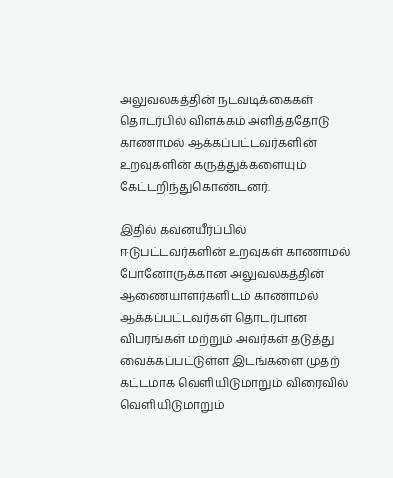அலுவலகத்தின் நடவடிக்கைகள் தொடர்பில் விளக்கம் அளித்ததோடு காணாமல் ஆக்கப்பட்டவர்களின் உறவுகளின் கருத்துக்களையும் கேட்டறிந்துகொண்டனர்.

இதில் கவனயீர்ப்பில் ஈடுபட்டவர்களின் உறவுகள் காணாமல் போனோருக்கான அலுவலகத்தின் ஆணையாளர்களிடம் காணாமல் ஆக்கப்பட்டவர்கள் தொடர்பான விபரங்கள் மற்றும் அவர்கள் தடுத்து வைக்கப்பட்டுள்ள இடங்களை முதற் கட்டமாக வெளியிடுமாறும் விரைவில் வெளியிடுமாறும்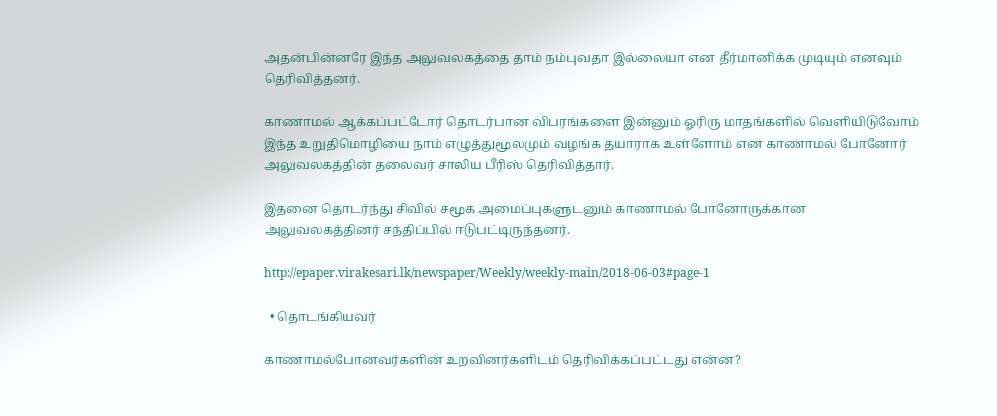அதன்பின்னரே இந்த அலுவலகத்தை தாம் நம்புவதா இல்லையா என தீர்மானிக்க முடியும் எனவும் தெரிவித்தனர்.

காணாமல் ஆக்கப்பட்டோர் தொடர்பான விபரங்களை இன்னும் ஓரிரு மாதங்களில் வெளியிடுவோம் இந்த உறுதிமொழியை நாம் எழுத்துமூலமும் வழங்க தயாராக உள்ளோம் என காணாமல் போனோர் அலுவலகத்தின் தலைவர் சாலிய பீரிஸ் தெரிவித்தார்.

இதனை தொடர்ந்து சிவில் சமூக அமைப்புகளுடனும் காணாமல் போனோருக்கான அலுவலகத்தினர் சந்திப்பில் ஈடுபட்டிருந்தனர்.

http://epaper.virakesari.lk/newspaper/Weekly/weekly-main/2018-06-03#page-1

  • தொடங்கியவர்

காணாமல்போனவர்களின் உறவினர்களிடம் தெரிவிக்கப்பட்டது என்ன?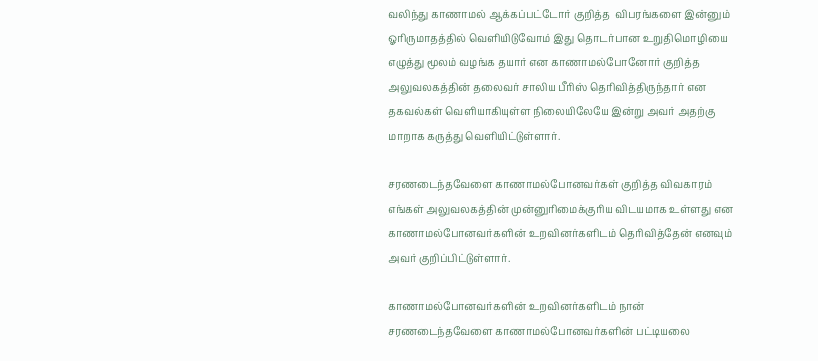வலிந்து காணாமல் ஆக்கப்பட்டோர் குறித்த  விபரங்களை இன்னும் ஓரிருமாதத்தில் வெளியிடுவோம் இது தொடர்பான உறுதிமொழியை எழுத்து மூலம் வழங்க தயார் என காணாமல்போனோர் குறித்த அலுவலகத்தின் தலைவர் சாலிய பீரிஸ் தெரிவித்திருந்தார் என தகவல்கள் வெளியாகியுள்ள நிலையிலேயே இன்று அவர் அதற்கு மாறாக கருத்து வெளியிட்டுள்ளார்.

சரணடைந்தவேளை காணாமல்போனவர்கள் குறித்த விவகாரம் எங்கள் அலுவலகத்தின் முன்னுரிமைக்குரிய விடயமாக உள்ளது என காணாமல்போனவர்களின் உறவினர்களிடம் தெரிவித்தேன் எனவும் அவர் குறிப்பிட்டுள்ளார்.

காணாமல்போனவர்களின் உறவினர்களிடம் நான் சரணடைந்தவேளை காணாமல்போனவர்களின் பட்டியலை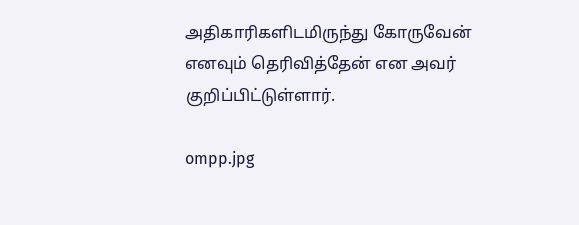அதிகாரிகளிடமிருந்து கோருவேன் எனவும் தெரிவித்தேன் என அவர் குறிப்பிட்டுள்ளார்.

ompp.jpg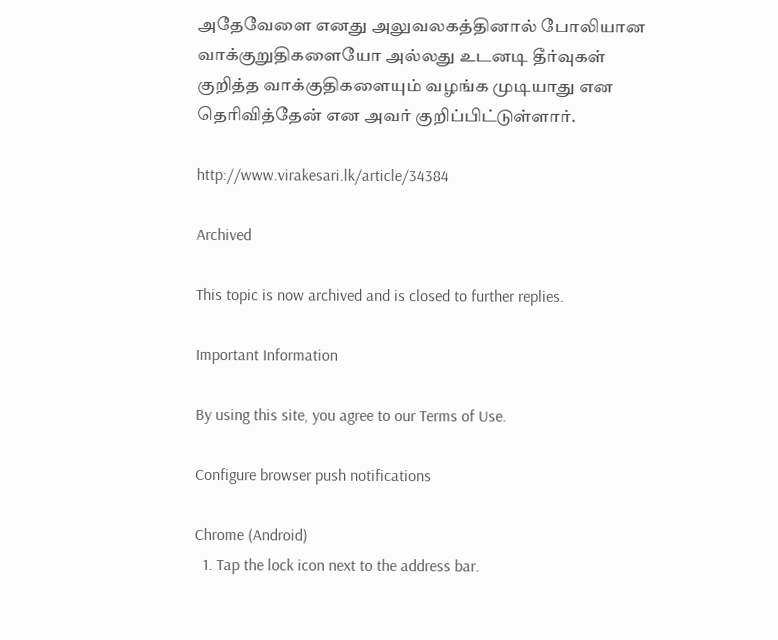அதேவேளை எனது அலுவலகத்தினால் போலியான வாக்குறுதிகளையோ அல்லது உடனடி தீர்வுகள் குறித்த வாக்குதிகளையும் வழங்க முடியாது என தெரிவித்தேன் என அவர் குறிப்பிட்டுள்ளார்.

http://www.virakesari.lk/article/34384

Archived

This topic is now archived and is closed to further replies.

Important Information

By using this site, you agree to our Terms of Use.

Configure browser push notifications

Chrome (Android)
  1. Tap the lock icon next to the address bar.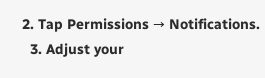2. Tap Permissions → Notifications.
  3. Adjust your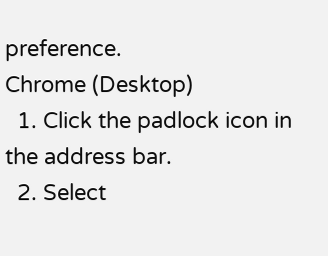preference.
Chrome (Desktop)
  1. Click the padlock icon in the address bar.
  2. Select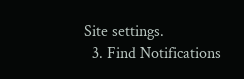Site settings.
  3. Find Notifications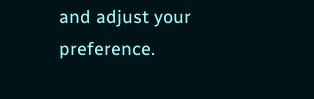and adjust your preference.